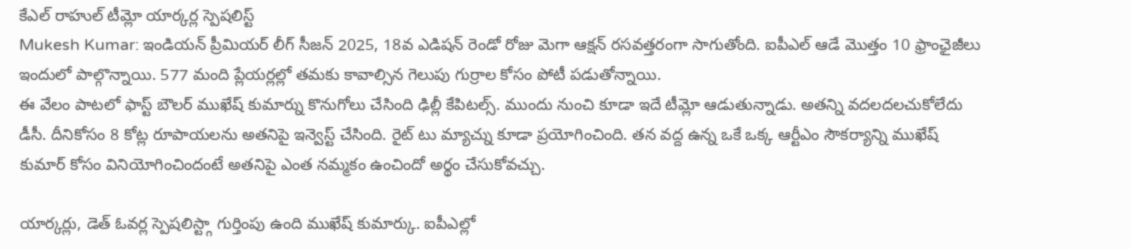కేఎల్ రాహుల్ టీమ్లో యార్కర్ల స్పెషలిస్ట్
Mukesh Kumar: ఇండియన్ ప్రీమియర్ లీగ్ సీజన్ 2025, 18వ ఎడిషన్ రెండో రోజు మెగా ఆక్షన్ రసవత్తరంగా సాగుతోంది. ఐపీఎల్ ఆడే మొత్తం 10 ఫ్రాంఛైజీలు ఇందులో పాల్గొన్నాయి. 577 మంది ప్లేయర్లల్లో తమకు కావాల్సిన గెలుపు గుర్రాల కోసం పోటీ పడుతోన్నాయి.
ఈ వేలం పాటలో ఫాస్ట్ బౌలర్ ముఖేష్ కుమార్ను కొనుగోలు చేసింది ఢిల్లీ కేపిటల్స్. ముందు నుంచి కూడా ఇదే టీమ్లో ఆడుతున్నాడు. అతన్ని వదలదలచుకోలేదు డీసీ. దీనికోసం 8 కోట్ల రూపాయలను అతనిపై ఇన్వెస్ట్ చేసింది. రైట్ టు మ్యాచ్ను కూడా ప్రయోగించింది. తన వద్ద ఉన్న ఒకే ఒక్క ఆర్టీఎం సౌకర్యాన్ని ముఖేష్ కుమార్ కోసం వినియోగించిందంటే అతనిపై ఎంత నమ్మకం ఉంచిందో అర్థం చేసుకోవచ్చు.

యార్కర్లు, డెత్ ఓవర్ల స్పెషలిస్ట్గా గుర్తింపు ఉంది ముఖేష్ కుమార్కు. ఐపీఎల్లో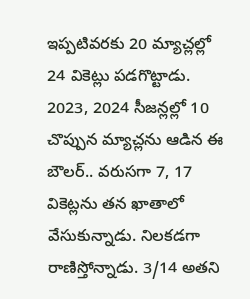ఇప్పటివరకు 20 మ్యాచ్లల్లో 24 వికెట్లు పడగొట్టాడు. 2023, 2024 సీజన్లల్లో 10 చొప్పున మ్యాచ్లను ఆడిన ఈ బౌలర్.. వరుసగా 7, 17 వికెట్లను తన ఖాతాలో వేసుకున్నాడు. నిలకడగా రాణిస్తోన్నాడు. 3/14 అతని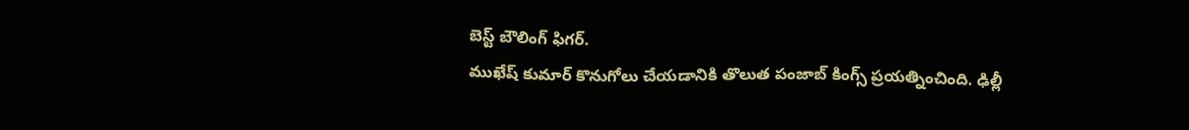బెస్ట్ బౌలింగ్ ఫిగర్.
ముఖేష్ కుమార్ కొనుగోలు చేయడానికి తొలుత పంజాబ్ కింగ్స్ ప్రయత్నించింది. ఢిల్లీ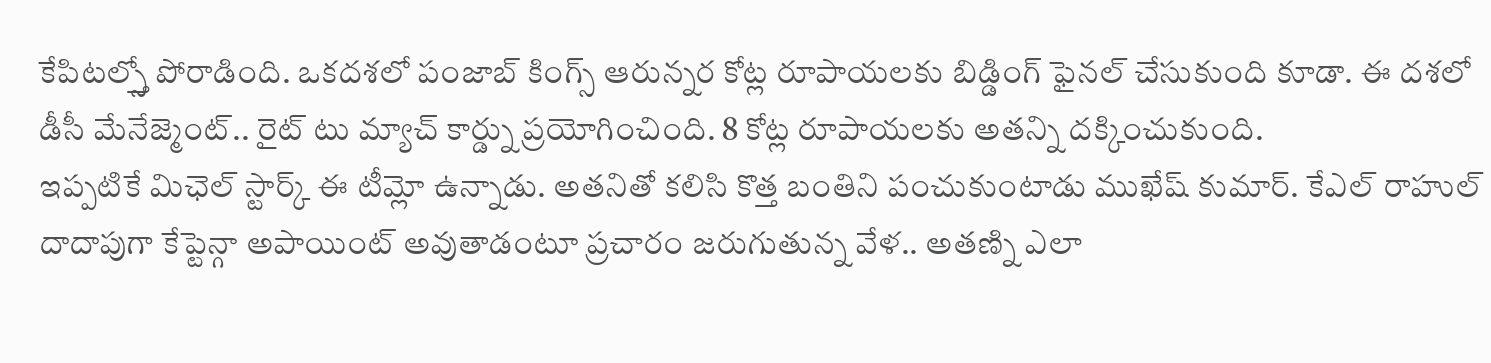కేపిటల్స్తో పోరాడింది. ఒకదశలో పంజాబ్ కింగ్స్ ఆరున్నర కోట్ల రూపాయలకు బిడ్డింగ్ ఫైనల్ చేసుకుంది కూడా. ఈ దశలో డీసీ మేనేజ్మెంట్.. రైట్ టు మ్యాచ్ కార్డ్ను ప్రయోగించింది. 8 కోట్ల రూపాయలకు అతన్ని దక్కించుకుంది.
ఇప్పటికే మిఛెల్ స్టార్క్ ఈ టీమ్లో ఉన్నాడు. అతనితో కలిసి కొత్త బంతిని పంచుకుంటాడు ముఖేష్ కుమార్. కేఎల్ రాహుల్ దాదాపుగా కేప్టెన్గా అపాయింట్ అవుతాడంటూ ప్రచారం జరుగుతున్న వేళ.. అతణ్ని ఎలా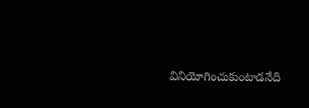వినియోగించుకుంటాడనేది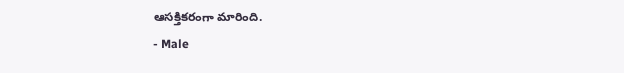ఆసక్తికరంగా మారింది.
- Male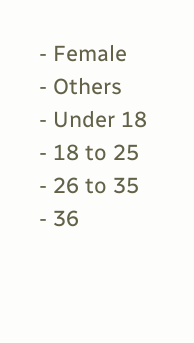- Female
- Others
- Under 18
- 18 to 25
- 26 to 35
- 36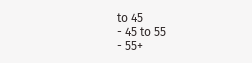to 45
- 45 to 55
- 55+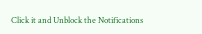Click it and Unblock the Notifications